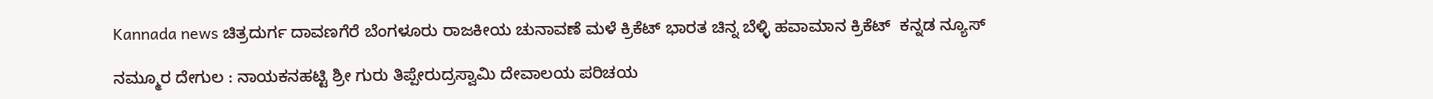Kannada news ಚಿತ್ರದುರ್ಗ ದಾವಣಗೆರೆ ಬೆಂಗಳೂರು ರಾಜಕೀಯ ಚುನಾವಣೆ ಮಳೆ ಕ್ರಿಕೆಟ್ ಭಾರತ ಚಿನ್ನ ಬೆಳ್ಳಿ ಹವಾಮಾನ ಕ್ರಿಕೆಟ್  ಕನ್ನಡ ನ್ಯೂಸ್

ನಮ್ಮೂರ ದೇಗುಲ : ನಾಯಕನಹಟ್ಟಿ ಶ್ರೀ ಗುರು ತಿಪ್ಪೇರುದ್ರಸ್ವಾಮಿ ದೇವಾಲಯ ಪರಿಚಯ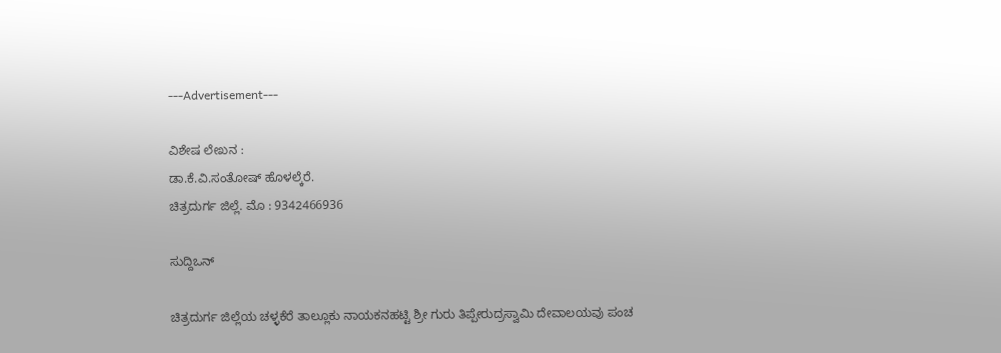---Advertisement---

ವಿಶೇಷ ಲೇಖನ :
ಡಾ.ಕೆ.ವಿ.ಸಂತೋಷ್ ಹೊಳಲ್ಕೆರೆ.
ಚಿತ್ರದುರ್ಗ ಜಿಲ್ಲೆ. ಮೊ : 9342466936

ಸುದ್ದಿಒನ್

ಚಿತ್ರದುರ್ಗ ಜಿಲ್ಲೆಯ ಚಳ್ಳಕೆರೆ ತಾಲ್ಲೂಕು ನಾಯಕನಹಟ್ಟಿ ಶ್ರೀ ಗುರು ತಿಪ್ಪೇರುದ್ರಸ್ವಾಮಿ ದೇವಾಲಯವು ಪಂಚ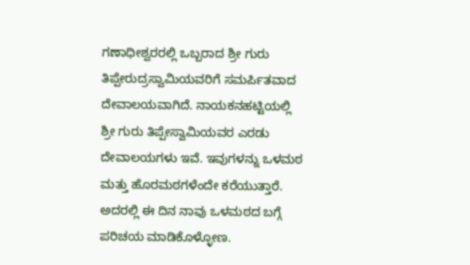ಗಣಾಧೀಶ್ವರರಲ್ಲಿ ಒಬ್ಬರಾದ ಶ್ರೀ ಗುರು ತಿಪ್ಪೇರುದ್ರಸ್ವಾಮಿಯವರಿಗೆ ಸಮರ್ಪಿತವಾದ ದೇವಾಲಯವಾಗಿದೆ. ನಾಯಕನಹಟ್ಟಿಯಲ್ಲಿ ಶ್ರೀ ಗುರು ತಿಪ್ಪೇಸ್ವಾಮಿಯವರ ಎರಡು ದೇವಾಲಯಗಳು ಇವೆ. ಇವುಗಳನ್ನು ಒಳಮಠ ಮತ್ತು ಹೊರಮಠಗಳೆಂದೇ ಕರೆಯುತ್ತಾರೆ. ಅದರಲ್ಲಿ ಈ ದಿನ ನಾವು ಒಳಮಠದ ಬಗ್ಗೆ ಪರಿಚಯ ಮಾಡಿಕೊಳ್ಳೋಣ.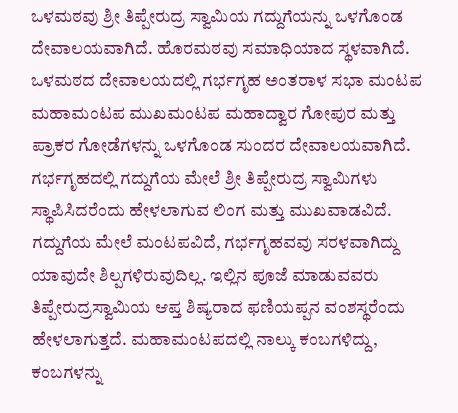ಒಳಮಠವು ಶ್ರೀ ತಿಪ್ಪೇರುದ್ರ ಸ್ವಾಮಿಯ ಗದ್ದುಗೆಯನ್ನು ಒಳಗೊಂಡ ದೇವಾಲಯವಾಗಿದೆ. ಹೊರಮಠವು ಸಮಾಧಿಯಾದ ಸ್ಥಳವಾಗಿದೆ. ಒಳಮಠದ ದೇವಾಲಯದಲ್ಲಿ ಗರ್ಭಗೃಹ ಅಂತರಾಳ ಸಭಾ ಮಂಟಪ ಮಹಾಮಂಟಪ ಮುಖಮಂಟಪ ಮಹಾದ್ವಾರ ಗೋಪುರ ಮತ್ತು ಪ್ರಾಕರ ಗೋಡೆಗಳನ್ನು ಒಳಗೊಂಡ ಸುಂದರ ದೇವಾಲಯವಾಗಿದೆ. ಗರ್ಭಗೃಹದಲ್ಲಿ ಗದ್ದುಗೆಯ ಮೇಲೆ ಶ್ರೀ ತಿಪ್ಪೇರುದ್ರ ಸ್ವಾಮಿಗಳು ಸ್ಥಾಪಿಸಿದರೆಂದು ಹೇಳಲಾಗುವ ಲಿಂಗ ಮತ್ತು ಮುಖವಾಡವಿದೆ. ಗದ್ದುಗೆಯ ಮೇಲೆ ಮಂಟಪವಿದೆ, ಗರ್ಭಗೃಹವವು ಸರಳವಾಗಿದ್ದು ಯಾವುದೇ ಶಿಲ್ಪಗಳಿರುವುದಿಲ್ಲ. ಇಲ್ಲಿನ ಪೂಜೆ ಮಾಡುವವರು ತಿಪ್ಪೇರುದ್ರಸ್ವಾಮಿಯ ಆಪ್ತ ಶಿಷ್ಯರಾದ ಫಣಿಯಪ್ಪನ ವಂಶಸ್ಥರೆಂದು ಹೇಳಲಾಗುತ್ತದೆ. ಮಹಾಮಂಟಪದಲ್ಲಿ ನಾಲ್ಕು ಕಂಬಗಳಿದ್ದು, ಕಂಬಗಳನ್ನು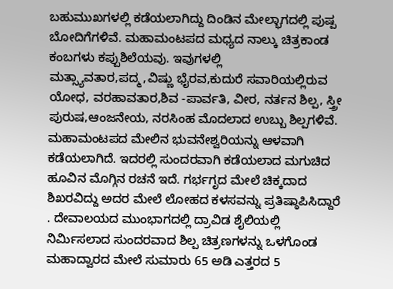ಬಹುಮುಖಗಳಲ್ಲಿ ಕಡೆಯಲಾಗಿದ್ದು ದಿಂಡಿನ ಮೇಲ್ಭಾಗದಲ್ಲಿ ಪುಷ್ಪ ಬೋದಿಗೆಗಳಿವೆ. ಮಹಾಮಂಟಪದ ಮಧ್ಯದ ನಾಲ್ಕು ಚಿತ್ರಕಾಂಡ ಕಂಬಗಳು ಕಪ್ಪುಶಿಲೆಯವು. ಇವುಗಳಲ್ಲಿ ಮತ್ಸ್ಯಾವತಾರ,ಪದ್ಮ,ವಿಷ್ಣು ಭೈರವ,ಕುದುರೆ ಸವಾರಿಯಲ್ಲಿರುವ ಯೋಧ, ವರಹಾವತಾರ,ಶಿವ -ಪಾರ್ವತಿ, ವೀರ, ನರ್ತನ ಶಿಲ್ಪ, ಸ್ತ್ರೀ ಪುರುಷ,ಆಂಜನೇಯ, ನರಸಿಂಹ ಮೊದಲಾದ ಉಬ್ಬು ಶಿಲ್ಪಗಳಿವೆ. ಮಹಾಮಂಟಪದ ಮೇಲಿನ ಭುವನೇಶ್ವರಿಯನ್ನು ಆಳವಾಗಿ ಕಡೆಯಲಾಗಿದೆ. ಇದರಲ್ಲಿ ಸುಂದರವಾಗಿ ಕಡೆಯಲಾದ ಮಗುಚಿದ ಹೂವಿನ ಮೊಗ್ಗಿನ ರಚನೆ ಇದೆ. ಗರ್ಭಗೃದ ಮೇಲೆ ಚಿಕ್ಕದಾದ ಶಿಖರವಿದ್ದು ಅದರ ಮೇಲೆ ಲೋಹದ ಕಳಸವನ್ನು ಪ್ರತಿಷ್ಠಾಪಿಸಿದ್ದಾರೆ . ದೇವಾಲಯದ ಮುಂಭಾಗದಲ್ಲಿ ದ್ರಾವಿಡ ಶೈಲಿಯಲ್ಲಿ ನಿರ್ಮಿಸಲಾದ ಸುಂದರವಾದ ಶಿಲ್ಪ ಚಿತ್ರಣಗಳನ್ನು ಒಳಗೊಂಡ ಮಹಾದ್ವಾರದ ಮೇಲೆ ಸುಮಾರು 65 ಅಡಿ ಎತ್ತರದ 5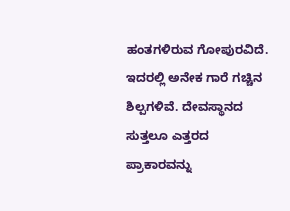ಹಂತಗಳಿರುವ ಗೋಪುರವಿದೆ. ಇದರಲ್ಲಿ ಅನೇಕ ಗಾರೆ ಗಚ್ಚಿನ ಶಿಲ್ಪಗಳಿವೆ. ದೇವಸ್ಥಾನದ ಸುತ್ತಲೂ ಎತ್ತರದ ಪ್ರಾಕಾರವನ್ನು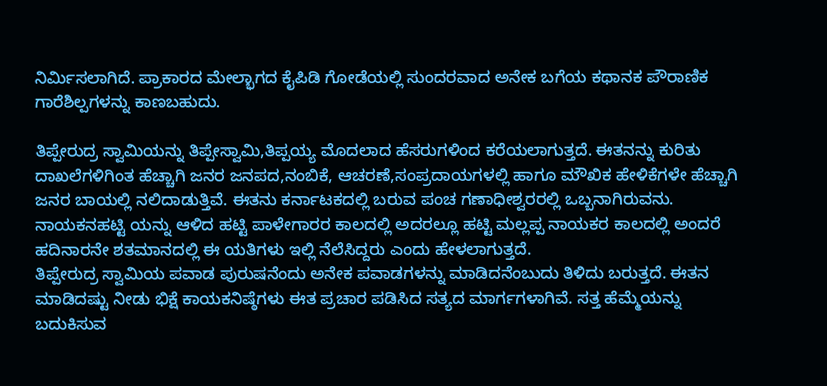ನಿರ್ಮಿಸಲಾಗಿದೆ. ಪ್ರಾಕಾರದ ಮೇಲ್ಭಾಗದ ಕೈಪಿಡಿ ಗೋಡೆಯಲ್ಲಿ ಸುಂದರವಾದ ಅನೇಕ ಬಗೆಯ ಕಥಾನಕ ಪೌರಾಣಿಕ ಗಾರೆಶಿಲ್ಪಗಳನ್ನು ಕಾಣಬಹುದು.

ತಿಪ್ಪೇರುದ್ರ ಸ್ವಾಮಿಯನ್ನು ತಿಪ್ಪೇಸ್ವಾಮಿ,ತಿಪ್ಪಯ್ಯ ಮೊದಲಾದ ಹೆಸರುಗಳಿಂದ ಕರೆಯಲಾಗುತ್ತದೆ. ಈತನನ್ನು ಕುರಿತು ದಾಖಲೆಗಳಿಗಿಂತ ಹೆಚ್ಚಾಗಿ ಜನರ ಜನಪದ,ನಂಬಿಕೆ, ಆಚರಣೆ,ಸಂಪ್ರದಾಯಗಳಲ್ಲಿ ಹಾಗೂ ಮೌಖಿಕ ಹೇಳಿಕೆಗಳೇ ಹೆಚ್ಚಾಗಿ ಜನರ ಬಾಯಲ್ಲಿ ನಲಿದಾಡುತ್ತಿವೆ. ಈತನು ಕರ್ನಾಟಕದಲ್ಲಿ ಬರುವ ಪಂಚ ಗಣಾಧೀಶ್ವರರಲ್ಲಿ ಒಬ್ಬನಾಗಿರುವನು. ನಾಯಕನಹಟ್ಟಿ ಯನ್ನು ಆಳಿದ ಹಟ್ಟಿ ಪಾಳೇಗಾರರ ಕಾಲದಲ್ಲಿ ಅದರಲ್ಲೂ ಹಟ್ಟಿ ಮಲ್ಲಪ್ಪ ನಾಯಕರ ಕಾಲದಲ್ಲಿ ಅಂದರೆ ಹದಿನಾರನೇ ಶತಮಾನದಲ್ಲಿ ಈ ಯತಿಗಳು ಇಲ್ಲಿ ನೆಲೆಸಿದ್ದರು ಎಂದು ಹೇಳಲಾಗುತ್ತದೆ.
ತಿಪ್ಪೇರುದ್ರ ಸ್ವಾಮಿಯ ಪವಾಡ ಪುರುಷನೆಂದು ಅನೇಕ ಪವಾಡಗಳನ್ನು ಮಾಡಿದನೆಂಬುದು ತಿಳಿದು ಬರುತ್ತದೆ. ಈತನ ಮಾಡಿದಷ್ಟು ನೀಡು ಭಿಕ್ಷೆ ಕಾಯಕನಿಷ್ಠೆಗಳು ಈತ ಪ್ರಚಾರ ಪಡಿಸಿದ ಸತ್ಯದ ಮಾರ್ಗಗಳಾಗಿವೆ. ಸತ್ತ ಹೆಮ್ಮೆಯನ್ನು ಬದುಕಿಸುವ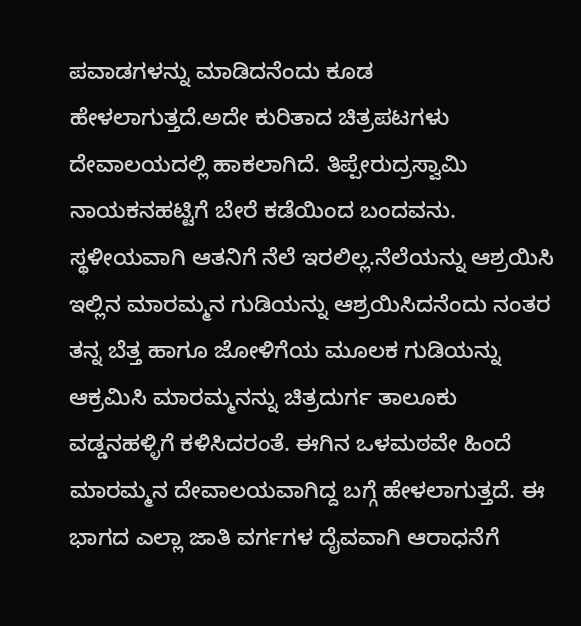ಪವಾಡಗಳನ್ನು ಮಾಡಿದನೆಂದು ಕೂಡ ಹೇಳಲಾಗುತ್ತದೆ.ಅದೇ ಕುರಿತಾದ ಚಿತ್ರಪಟಗಳು ದೇವಾಲಯದಲ್ಲಿ ಹಾಕಲಾಗಿದೆ. ತಿಪ್ಪೇರುದ್ರಸ್ವಾಮಿ ನಾಯಕನಹಟ್ಟಿಗೆ ಬೇರೆ ಕಡೆಯಿಂದ ಬಂದವನು. ಸ್ಥಳೀಯವಾಗಿ ಆತನಿಗೆ ನೆಲೆ ಇರಲಿಲ್ಲ.ನೆಲೆಯನ್ನು ಆಶ್ರಯಿಸಿ ಇಲ್ಲಿನ ಮಾರಮ್ಮನ ಗುಡಿಯನ್ನು ಆಶ್ರಯಿಸಿದನೆಂದು ನಂತರ ತನ್ನ ಬೆತ್ತ ಹಾಗೂ ಜೋಳಿಗೆಯ ಮೂಲಕ ಗುಡಿಯನ್ನು ಆಕ್ರಮಿಸಿ ಮಾರಮ್ಮನನ್ನು ಚಿತ್ರದುರ್ಗ ತಾಲೂಕು ವಡ್ಡನಹಳ್ಳಿಗೆ ಕಳಿಸಿದರಂತೆ. ಈಗಿನ ಒಳಮಠವೇ ಹಿಂದೆ ಮಾರಮ್ಮನ ದೇವಾಲಯವಾಗಿದ್ದ ಬಗ್ಗೆ ಹೇಳಲಾಗುತ್ತದೆ. ಈ ಭಾಗದ ಎಲ್ಲಾ ಜಾತಿ ವರ್ಗಗಳ ದೈವವಾಗಿ ಆರಾಧನೆಗೆ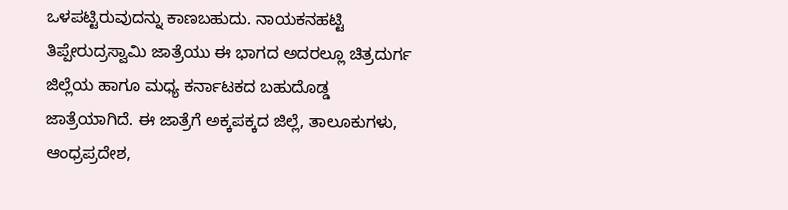ಒಳಪಟ್ಟಿರುವುದನ್ನು ಕಾಣಬಹುದು. ನಾಯಕನಹಟ್ಟಿ ತಿಪ್ಪೇರುದ್ರಸ್ವಾಮಿ ಜಾತ್ರೆಯು ಈ ಭಾಗದ ಅದರಲ್ಲೂ ಚಿತ್ರದುರ್ಗ ಜಿಲ್ಲೆಯ ಹಾಗೂ ಮಧ್ಯ ಕರ್ನಾಟಕದ ಬಹುದೊಡ್ಡ ಜಾತ್ರೆಯಾಗಿದೆ. ಈ ಜಾತ್ರೆಗೆ ಅಕ್ಕಪಕ್ಕದ ಜಿಲ್ಲೆ, ತಾಲೂಕುಗಳು, ಆಂಧ್ರಪ್ರದೇಶ,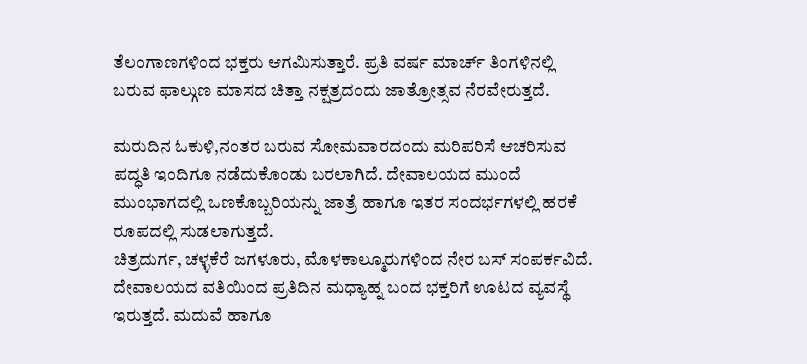ತೆಲಂಗಾಣಗಳಿಂದ ಭಕ್ತರು ಆಗಮಿಸುತ್ತಾರೆ. ಪ್ರತಿ ವರ್ಷ ಮಾರ್ಚ್ ತಿಂಗಳಿನಲ್ಲಿ ಬರುವ ಫಾಲ್ಗುಣ ಮಾಸದ ಚಿತ್ತಾ ನಕ್ಷತ್ರದಂದು ಜಾತ್ರೋತ್ಸವ ನೆರವೇರುತ್ತದೆ.

ಮರುದಿನ ಓಕುಳಿ,ನಂತರ ಬರುವ ಸೋಮವಾರದಂದು ಮರಿಪರಿಸೆ ಆಚರಿಸುವ ಪದ್ಧತಿ ಇಂದಿಗೂ ನಡೆದುಕೊಂಡು ಬರಲಾಗಿದೆ. ದೇವಾಲಯದ ಮುಂದೆ ಮುಂಭಾಗದಲ್ಲಿ ಒಣಕೊಬ್ಬರಿಯನ್ನು ಜಾತ್ರೆ ಹಾಗೂ ಇತರ ಸಂದರ್ಭಗಳಲ್ಲಿ ಹರಕೆ ರೂಪದಲ್ಲಿ ಸುಡಲಾಗುತ್ತದೆ.
ಚಿತ್ರದುರ್ಗ, ಚಳ್ಳಕೆರೆ ಜಗಳೂರು, ಮೊಳಕಾಲ್ಮೂರುಗಳಿಂದ ನೇರ ಬಸ್ ಸಂಪರ್ಕವಿದೆ. ದೇವಾಲಯದ ವತಿಯಿಂದ ಪ್ರತಿದಿನ ಮಧ್ಯಾಹ್ನ ಬಂದ ಭಕ್ತರಿಗೆ ಊಟದ ವ್ಯವಸ್ಥೆ ಇರುತ್ತದೆ. ಮದುವೆ ಹಾಗೂ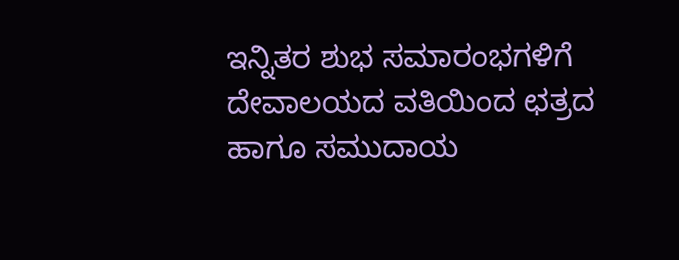ಇನ್ನಿತರ ಶುಭ ಸಮಾರಂಭಗಳಿಗೆ ದೇವಾಲಯದ ವತಿಯಿಂದ ಛತ್ರದ ಹಾಗೂ ಸಮುದಾಯ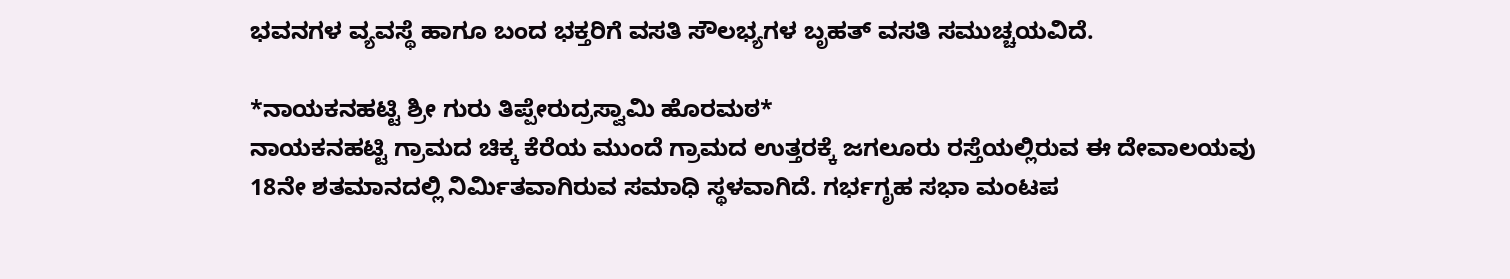ಭವನಗಳ ವ್ಯವಸ್ಥೆ ಹಾಗೂ ಬಂದ ಭಕ್ತರಿಗೆ ವಸತಿ ಸೌಲಭ್ಯಗಳ ಬೃಹತ್ ವಸತಿ ಸಮುಚ್ಚಯವಿದೆ.

*ನಾಯಕನಹಟ್ಟಿ ಶ್ರೀ ಗುರು ತಿಪ್ಪೇರುದ್ರಸ್ವಾಮಿ ಹೊರಮಠ*
ನಾಯಕನಹಟ್ಟಿ ಗ್ರಾಮದ ಚಿಕ್ಕ ಕೆರೆಯ ಮುಂದೆ ಗ್ರಾಮದ ಉತ್ತರಕ್ಕೆ ಜಗಲೂರು ರಸ್ತೆಯಲ್ಲಿರುವ ಈ ದೇವಾಲಯವು 18ನೇ ಶತಮಾನದಲ್ಲಿ ನಿರ್ಮಿತವಾಗಿರುವ ಸಮಾಧಿ ಸ್ಥಳವಾಗಿದೆ. ಗರ್ಭಗೃಹ ಸಭಾ ಮಂಟಪ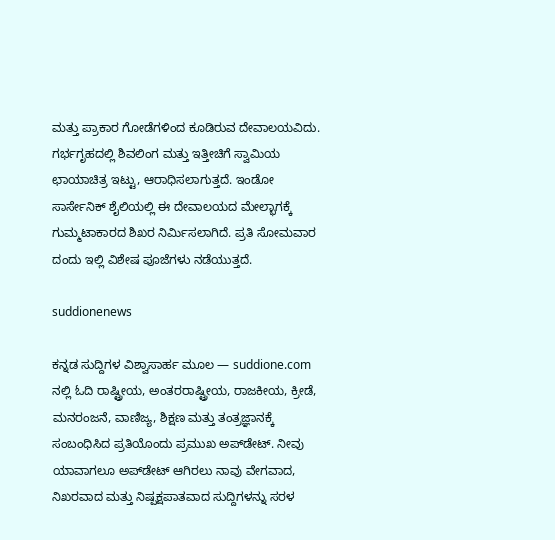ಮತ್ತು ಪ್ರಾಕಾರ ಗೋಡೆಗಳಿಂದ ಕೂಡಿರುವ ದೇವಾಲಯವಿದು. ಗರ್ಭಗೃಹದಲ್ಲಿ ಶಿವಲಿಂಗ ಮತ್ತು ಇತ್ತೀಚಿಗೆ ಸ್ವಾಮಿಯ ಛಾಯಾಚಿತ್ರ ಇಟ್ಟು, ಆರಾಧಿಸಲಾಗುತ್ತದೆ. ಇಂಡೋ ಸಾರ್ಸೇನಿಕ್ ಶೈಲಿಯಲ್ಲಿ ಈ ದೇವಾಲಯದ ಮೇಲ್ಭಾಗಕ್ಕೆ ಗುಮ್ಮಟಾಕಾರದ ಶಿಖರ ನಿರ್ಮಿಸಲಾಗಿದೆ. ಪ್ರತಿ ಸೋಮವಾರ ದಂದು ಇಲ್ಲಿ ವಿಶೇಷ ಪೂಜೆಗಳು ನಡೆಯುತ್ತದೆ.

suddionenews

ಕನ್ನಡ ಸುದ್ದಿಗಳ ವಿಶ್ವಾಸಾರ್ಹ ಮೂಲ — suddione.com ನಲ್ಲಿ ಓದಿ ರಾಷ್ಟ್ರೀಯ, ಅಂತರರಾಷ್ಟ್ರೀಯ, ರಾಜಕೀಯ, ಕ್ರೀಡೆ, ಮನರಂಜನೆ, ವಾಣಿಜ್ಯ, ಶಿಕ್ಷಣ ಮತ್ತು ತಂತ್ರಜ್ಞಾನಕ್ಕೆ ಸಂಬಂಧಿಸಿದ ಪ್ರತಿಯೊಂದು ಪ್ರಮುಖ ಅಪ್‌ಡೇಟ್. ನೀವು ಯಾವಾಗಲೂ ಅಪ್‌ಡೇಟ್ ಆಗಿರಲು ನಾವು ವೇಗವಾದ, ನಿಖರವಾದ ಮತ್ತು ನಿಷ್ಪಕ್ಷಪಾತವಾದ ಸುದ್ದಿಗಳನ್ನು ಸರಳ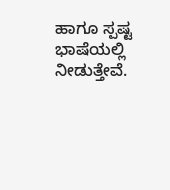ಹಾಗೂ ಸ್ಪಷ್ಟ ಭಾಷೆಯಲ್ಲಿ ನೀಡುತ್ತೇವೆ.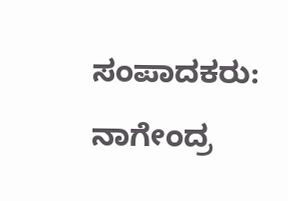ಸಂಪಾದಕರು: ನಾಗೇಂದ್ರ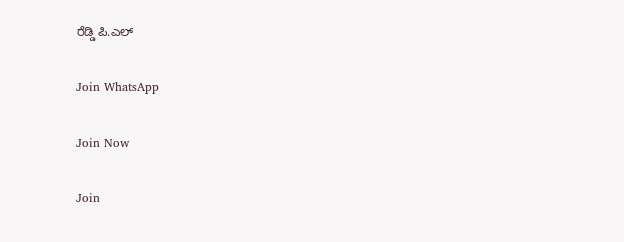ರೆಡ್ಡಿ ಪಿ.ಎಲ್

Join WhatsApp

Join Now

Join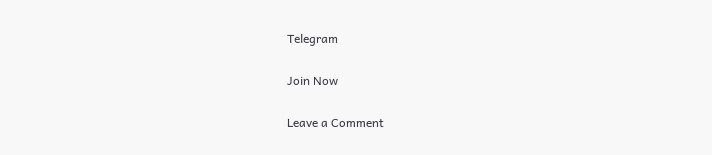Telegram

Join Now

Leave a Comment